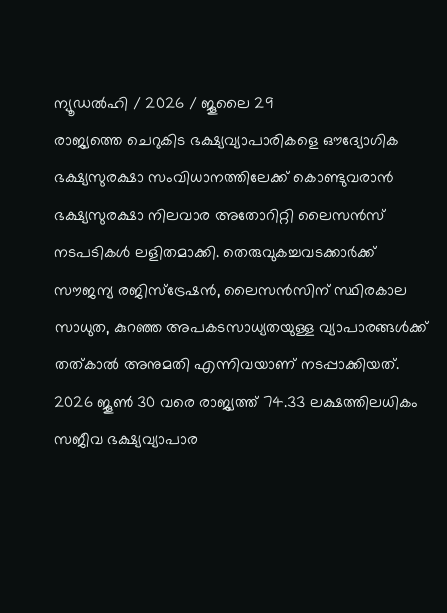ന്യൂഡൽഹി / 2026 / ജൂലൈ 29
രാജ്യത്തെ ചെറുകിട ഭക്ഷ്യവ്യാപാരികളെ ഔദ്യോഗിക ഭക്ഷ്യസുരക്ഷാ സംവിധാനത്തിലേക്ക് കൊണ്ടുവരാൻ ഭക്ഷ്യസുരക്ഷാ നിലവാര അതോറിറ്റി ലൈസൻസ് നടപടികൾ ലളിതമാക്കി. തെരുവുകച്ചവടക്കാർക്ക് സൗജന്യ രജിസ്ട്രേഷൻ, ലൈസൻസിന് സ്ഥിരകാല സാധുത, കുറഞ്ഞ അപകടസാധ്യതയുള്ള വ്യാപാരങ്ങൾക്ക് തത്കാൽ അനുമതി എന്നിവയാണ് നടപ്പാക്കിയത്. 2026 ജൂൺ 30 വരെ രാജ്യത്ത് 74.33 ലക്ഷത്തിലധികം സജീവ ഭക്ഷ്യവ്യാപാര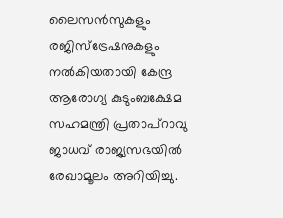ലൈസൻസുകളും രജിസ്ട്രേഷനുകളും നൽകിയതായി കേന്ദ്ര ആരോഗ്യ കുടുംബക്ഷേമ സഹമന്ത്രി പ്രതാപ്റാവു ജാധവ് രാജ്യസഭയിൽ രേഖാമൂലം അറിയിച്ചു.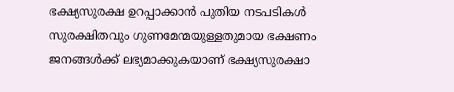ഭക്ഷ്യസുരക്ഷ ഉറപ്പാക്കാൻ പുതിയ നടപടികൾ
സുരക്ഷിതവും ഗുണമേന്മയുള്ളതുമായ ഭക്ഷണം ജനങ്ങൾക്ക് ലഭ്യമാക്കുകയാണ് ഭക്ഷ്യസുരക്ഷാ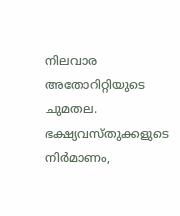നിലവാര അതോറിറ്റിയുടെ ചുമതല. ഭക്ഷ്യവസ്തുക്കളുടെ നിർമാണം,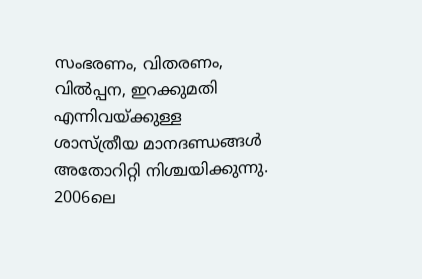സംഭരണം, വിതരണം, വിൽപ്പന, ഇറക്കുമതി എന്നിവയ്ക്കുള്ള ശാസ്ത്രീയ മാനദണ്ഡങ്ങൾ അതോറിറ്റി നിശ്ചയിക്കുന്നു. 2006ലെ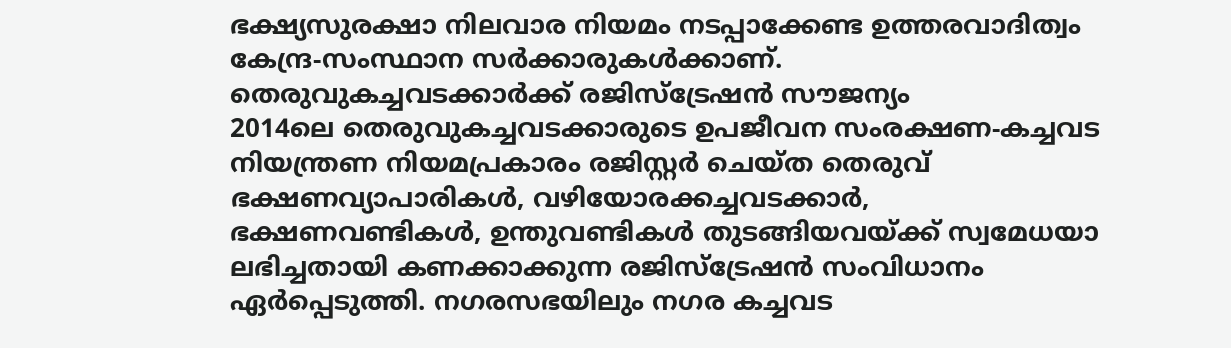ഭക്ഷ്യസുരക്ഷാ നിലവാര നിയമം നടപ്പാക്കേണ്ട ഉത്തരവാദിത്വം കേന്ദ്ര-സംസ്ഥാന സർക്കാരുകൾക്കാണ്.
തെരുവുകച്ചവടക്കാർക്ക് രജിസ്ട്രേഷൻ സൗജന്യം
2014ലെ തെരുവുകച്ചവടക്കാരുടെ ഉപജീവന സംരക്ഷണ-കച്ചവട നിയന്ത്രണ നിയമപ്രകാരം രജിസ്റ്റർ ചെയ്ത തെരുവ് ഭക്ഷണവ്യാപാരികൾ, വഴിയോരക്കച്ചവടക്കാർ, ഭക്ഷണവണ്ടികൾ, ഉന്തുവണ്ടികൾ തുടങ്ങിയവയ്ക്ക് സ്വമേധയാ ലഭിച്ചതായി കണക്കാക്കുന്ന രജിസ്ട്രേഷൻ സംവിധാനം ഏർപ്പെടുത്തി. നഗരസഭയിലും നഗര കച്ചവട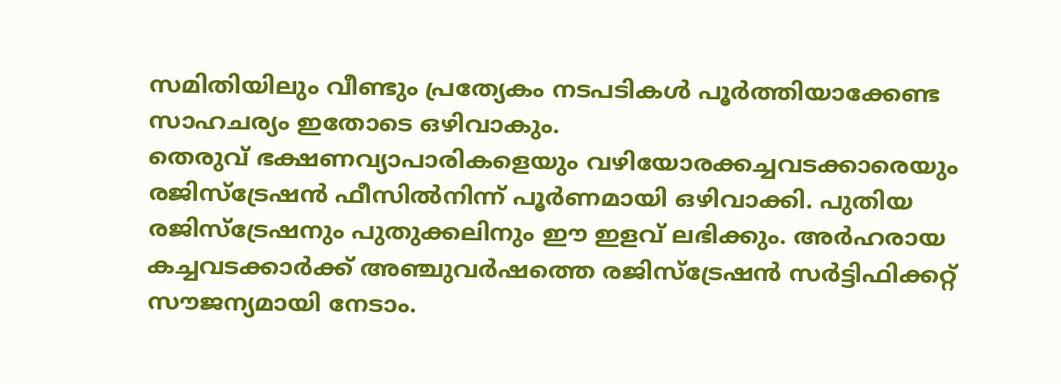സമിതിയിലും വീണ്ടും പ്രത്യേകം നടപടികൾ പൂർത്തിയാക്കേണ്ട സാഹചര്യം ഇതോടെ ഒഴിവാകും.
തെരുവ് ഭക്ഷണവ്യാപാരികളെയും വഴിയോരക്കച്ചവടക്കാരെയും രജിസ്ട്രേഷൻ ഫീസിൽനിന്ന് പൂർണമായി ഒഴിവാക്കി. പുതിയ രജിസ്ട്രേഷനും പുതുക്കലിനും ഈ ഇളവ് ലഭിക്കും. അർഹരായ കച്ചവടക്കാർക്ക് അഞ്ചുവർഷത്തെ രജിസ്ട്രേഷൻ സർട്ടിഫിക്കറ്റ് സൗജന്യമായി നേടാം.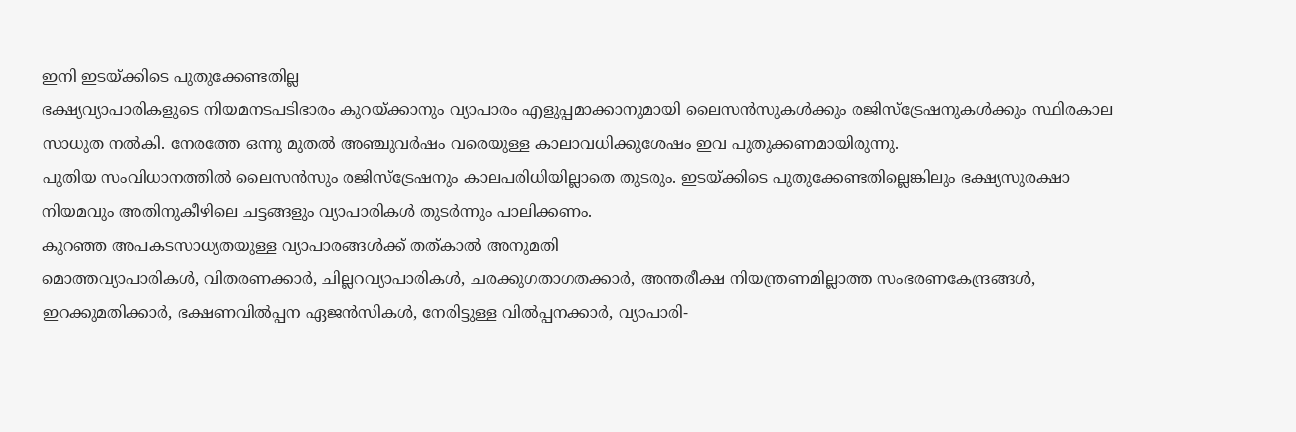ഇനി ഇടയ്ക്കിടെ പുതുക്കേണ്ടതില്ല
ഭക്ഷ്യവ്യാപാരികളുടെ നിയമനടപടിഭാരം കുറയ്ക്കാനും വ്യാപാരം എളുപ്പമാക്കാനുമായി ലൈസൻസുകൾക്കും രജിസ്ട്രേഷനുകൾക്കും സ്ഥിരകാല സാധുത നൽകി. നേരത്തേ ഒന്നു മുതൽ അഞ്ചുവർഷം വരെയുള്ള കാലാവധിക്കുശേഷം ഇവ പുതുക്കണമായിരുന്നു.
പുതിയ സംവിധാനത്തിൽ ലൈസൻസും രജിസ്ട്രേഷനും കാലപരിധിയില്ലാതെ തുടരും. ഇടയ്ക്കിടെ പുതുക്കേണ്ടതില്ലെങ്കിലും ഭക്ഷ്യസുരക്ഷാ നിയമവും അതിനുകീഴിലെ ചട്ടങ്ങളും വ്യാപാരികൾ തുടർന്നും പാലിക്കണം.
കുറഞ്ഞ അപകടസാധ്യതയുള്ള വ്യാപാരങ്ങൾക്ക് തത്കാൽ അനുമതി
മൊത്തവ്യാപാരികൾ, വിതരണക്കാർ, ചില്ലറവ്യാപാരികൾ, ചരക്കുഗതാഗതക്കാർ, അന്തരീക്ഷ നിയന്ത്രണമില്ലാത്ത സംഭരണകേന്ദ്രങ്ങൾ, ഇറക്കുമതിക്കാർ, ഭക്ഷണവിൽപ്പന ഏജൻസികൾ, നേരിട്ടുള്ള വിൽപ്പനക്കാർ, വ്യാപാരി-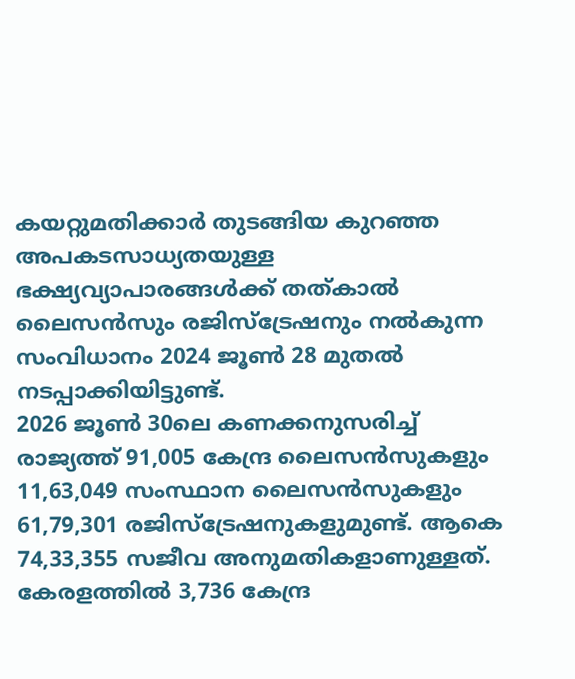കയറ്റുമതിക്കാർ തുടങ്ങിയ കുറഞ്ഞ അപകടസാധ്യതയുള്ള ഭക്ഷ്യവ്യാപാരങ്ങൾക്ക് തത്കാൽ ലൈസൻസും രജിസ്ട്രേഷനും നൽകുന്ന സംവിധാനം 2024 ജൂൺ 28 മുതൽ നടപ്പാക്കിയിട്ടുണ്ട്.
2026 ജൂൺ 30ലെ കണക്കനുസരിച്ച് രാജ്യത്ത് 91,005 കേന്ദ്ര ലൈസൻസുകളും 11,63,049 സംസ്ഥാന ലൈസൻസുകളും 61,79,301 രജിസ്ട്രേഷനുകളുമുണ്ട്. ആകെ 74,33,355 സജീവ അനുമതികളാണുള്ളത്. കേരളത്തിൽ 3,736 കേന്ദ്ര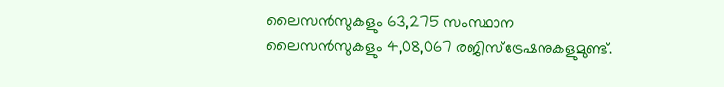ലൈസൻസുകളും 63,275 സംസ്ഥാന ലൈസൻസുകളും 4,08,067 രജിസ്ട്രേഷനുകളുമുണ്ട്.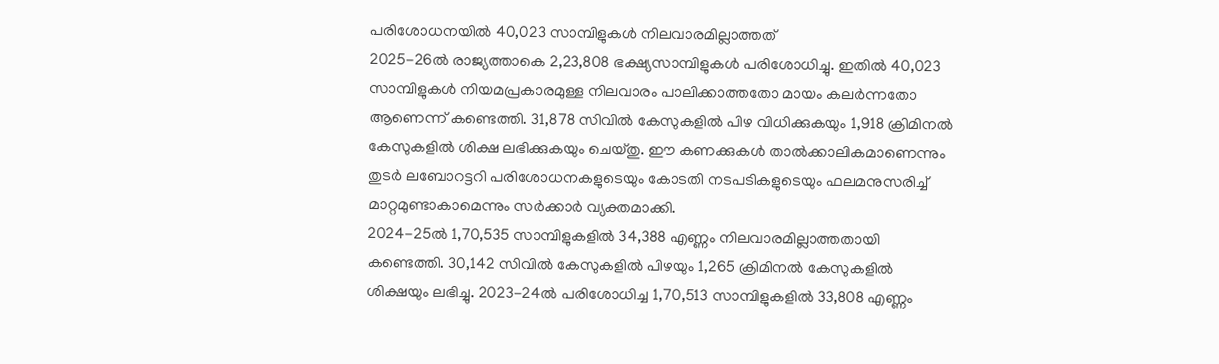പരിശോധനയിൽ 40,023 സാമ്പിളുകൾ നിലവാരമില്ലാത്തത്
2025-26ൽ രാജ്യത്താകെ 2,23,808 ഭക്ഷ്യസാമ്പിളുകൾ പരിശോധിച്ചു. ഇതിൽ 40,023 സാമ്പിളുകൾ നിയമപ്രകാരമുള്ള നിലവാരം പാലിക്കാത്തതോ മായം കലർന്നതോ ആണെന്ന് കണ്ടെത്തി. 31,878 സിവിൽ കേസുകളിൽ പിഴ വിധിക്കുകയും 1,918 ക്രിമിനൽ കേസുകളിൽ ശിക്ഷ ലഭിക്കുകയും ചെയ്തു. ഈ കണക്കുകൾ താൽക്കാലികമാണെന്നും തുടർ ലബോറട്ടറി പരിശോധനകളുടെയും കോടതി നടപടികളുടെയും ഫലമനുസരിച്ച് മാറ്റമുണ്ടാകാമെന്നും സർക്കാർ വ്യക്തമാക്കി.
2024-25ൽ 1,70,535 സാമ്പിളുകളിൽ 34,388 എണ്ണം നിലവാരമില്ലാത്തതായി കണ്ടെത്തി. 30,142 സിവിൽ കേസുകളിൽ പിഴയും 1,265 ക്രിമിനൽ കേസുകളിൽ ശിക്ഷയും ലഭിച്ചു. 2023-24ൽ പരിശോധിച്ച 1,70,513 സാമ്പിളുകളിൽ 33,808 എണ്ണം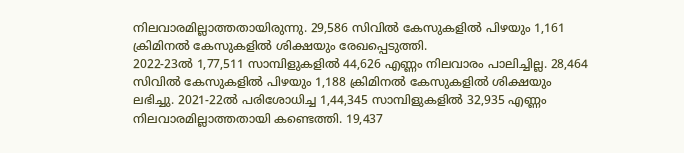നിലവാരമില്ലാത്തതായിരുന്നു. 29,586 സിവിൽ കേസുകളിൽ പിഴയും 1,161 ക്രിമിനൽ കേസുകളിൽ ശിക്ഷയും രേഖപ്പെടുത്തി.
2022-23ൽ 1,77,511 സാമ്പിളുകളിൽ 44,626 എണ്ണം നിലവാരം പാലിച്ചില്ല. 28,464 സിവിൽ കേസുകളിൽ പിഴയും 1,188 ക്രിമിനൽ കേസുകളിൽ ശിക്ഷയും ലഭിച്ചു. 2021-22ൽ പരിശോധിച്ച 1,44,345 സാമ്പിളുകളിൽ 32,935 എണ്ണം നിലവാരമില്ലാത്തതായി കണ്ടെത്തി. 19,437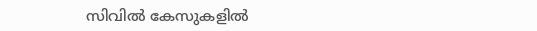സിവിൽ കേസുകളിൽ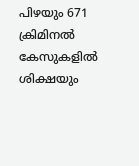പിഴയും 671 ക്രിമിനൽ കേസുകളിൽ ശിക്ഷയും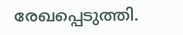രേഖപ്പെടുത്തി.